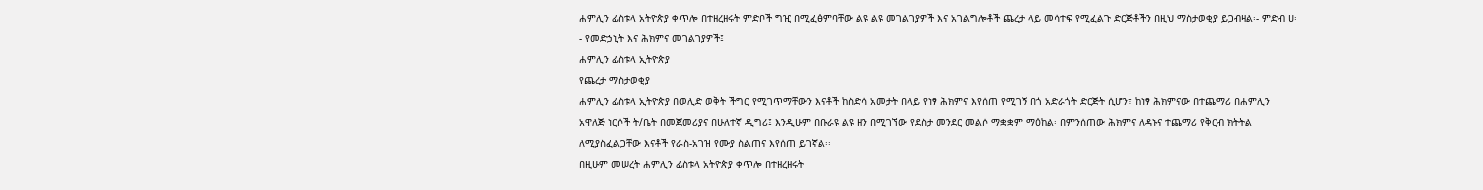ሐምሊን ፊስቱላ አትዮጵያ ቀጥሎ በተዘረዘሩት ምድቦች ግዢ በሚፈፅምባቸው ልዩ ልዩ መገልገያዎች እና አገልግሎቶች ጨረታ ላይ መሳተፍ የሚፈልጉ ድርጅቶችን በዚህ ማስታወቂያ ይጋብዛል፡- ምድብ ሀ፡- የመድኃኒት እና ሕክምና መገልገያዎች፤
ሐምሊን ፊስቱላ ኢትዮጵያ
የጨረታ ማስታወቂያ
ሐምሊን ፊስቱላ ኢትዮጵያ በወሊድ ወቅት ችግር የሚገጥማቸውን እናቶች ከስድሳ አመታት በላይ የነፃ ሕክምና እየሰጠ የሚገኝ በጎ አድራጎት ድርጅት ሲሆን፣ ከነፃ ሕክምናው በተጨማሪ በሐምሊን አዋለጅ ነርሶች ት/ቤት በመጀመሪያና በሁለተኛ ዲግሪ፤ እንዲሁም በቡራዩ ልዩ ዘን በሚገኘው የደስታ መንደር መልሶ ማቋቋም ማዕከል፡ በምንሰጠው ሕክምና ለዳኑና ተጨማሪ የቅርብ ክትትል ለሚያስፈልጋቸው እናቶች የራስ-አገዝ የሙያ ስልጠና እየሰጠ ይገኛል፡፡
በዚሁም መሠረት ሐምሊን ፊስቱላ አትዮጵያ ቀጥሎ በተዘረዘሩት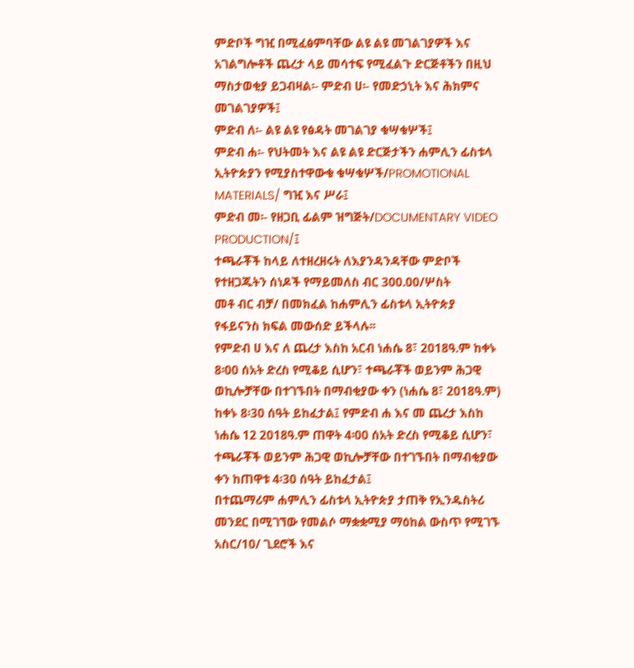ምድቦች ግዢ በሚፈፅምባቸው ልዩ ልዩ መገልገያዎች እና አገልግሎቶች ጨረታ ላይ መሳተፍ የሚፈልጉ ድርጅቶችን በዚህ ማስታወቂያ ይጋብዛል፡- ምድብ ሀ፡- የመድኃኒት እና ሕክምና መገልገያዎች፤
ምድብ ለ፡- ልዩ ልዩ የፅዳት መገልገያ ቁሣቁሦች፤
ምድብ ሐ፡- የህትመት እና ልዩ ልዩ ድርጅታችን ሐምሊን ፊስቱላ ኢትዮጵያን የሚያስተዋውቁ ቁሣቁሦች/PROMOTIONAL MATERIALS/ ግዢ እና ሥራ፤
ምድብ መ፡- የዘጋቢ ፊልም ዝግጅት/DOCUMENTARY VIDEO PRODUCTION/፤
ተጫራቾች ከላይ ለተዘረዘሩት ለእያንዳንዳቸው ምድቦች የተዘጋጁትን ሰነዶች የማይመለስ ብር 300.00/ሦስት
መቶ ብር ብቻ/ በመክፈል ከሐምሊን ፊስቱላ ኢትዮጵያ የፋይናንስ ክፍል መውሰድ ይችላሉ፡፡
የምድብ ሀ እና ለ ጨረታ እስከ አርብ ነሐሴ 8፣ 2018ዓ.ም ከቀኑ 8፡00 ሰአት ድረስ የሚቆይ ሲሆን፣ ተጫራቾች ወይንም ሕጋዊ ወኪሎቻቸው በተገኙበት በማብቂያው ቀን (ነሐሴ 8፣ 2018ዓ.ም) ከቀኑ 8፡30 ሰዓት ይከፈታል፤ የምድብ ሐ እና መ ጨረታ እስከ ነሐሴ 12 2018ዓ.ም ጠዋት 4፡00 ሰአት ድረስ የሚቆይ ሲሆን፣ ተጫራቾች ወይንም ሕጋዊ ወኪሎቻቸው በተገኙበት በማብቂያው ቀን ከጠዋቱ 4፡30 ሰዓት ይከፈታል፤
በተጨማሪም ሐምሊን ፊስቱላ ኢትዮጵያ ታጠቅ የኢንዱስትሪ መንደር በሚገኘው የመልሶ ማቋቋሚያ ማዕከል ውስጥ የሚገኙ አስር/10/ ጊደሮች እና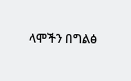ላሞችን በግልፅ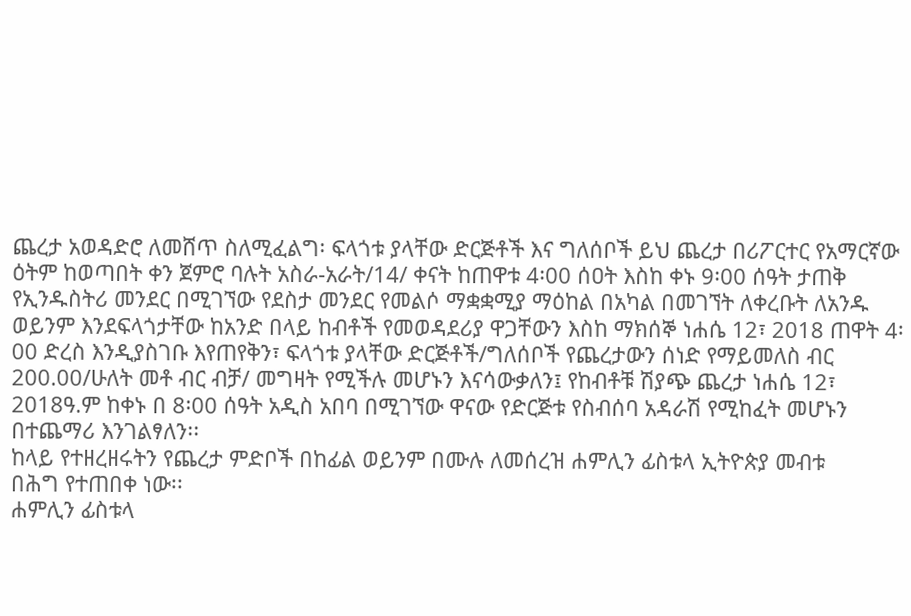ጨረታ አወዳድሮ ለመሸጥ ስለሚፈልግ፡ ፍላጎቱ ያላቸው ድርጅቶች እና ግለሰቦች ይህ ጨረታ በሪፖርተር የአማርኛው ዕትም ከወጣበት ቀን ጀምሮ ባሉት አስራ-አራት/14/ ቀናት ከጠዋቱ 4፡00 ሰዐት እስከ ቀኑ 9፡00 ሰዓት ታጠቅ የኢንዱስትሪ መንደር በሚገኘው የደስታ መንደር የመልሶ ማቋቋሚያ ማዕከል በአካል በመገኘት ለቀረቡት ለአንዱ ወይንም እንደፍላጎታቸው ከአንድ በላይ ከብቶች የመወዳደሪያ ዋጋቸውን እስከ ማክሰኞ ነሐሴ 12፣ 2018 ጠዋት 4፡00 ድረስ እንዲያስገቡ እየጠየቅን፣ ፍላጎቱ ያላቸው ድርጅቶች/ግለሰቦች የጨረታውን ሰነድ የማይመለስ ብር 200.00/ሁለት መቶ ብር ብቻ/ መግዛት የሚችሉ መሆኑን እናሳውቃለን፤ የከብቶቹ ሽያጭ ጨረታ ነሐሴ 12፣ 2018ዓ.ም ከቀኑ በ 8፡00 ሰዓት አዲስ አበባ በሚገኘው ዋናው የድርጅቱ የስብሰባ አዳራሽ የሚከፈት መሆኑን በተጨማሪ እንገልፃለን፡፡
ከላይ የተዘረዘሩትን የጨረታ ምድቦች በከፊል ወይንም በሙሉ ለመሰረዝ ሐምሊን ፊስቱላ ኢትዮጵያ መብቱ
በሕግ የተጠበቀ ነው፡፡
ሐምሊን ፊስቱላ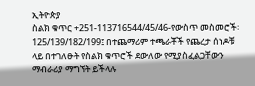ኢትዮጵያ
ስልክ ቁጥር +251-113716544/45/46-የውስጥ መስመሮች፡ 125/139/182/199፤ በተጨማሪም ተጫራቾች የጨረታ ሰነዶቹ ላይ በተገለፁት የስልክ ቁጥሮች ደውለው የሚያስፈልጋቸውን ማብራሪያ ማግኘት ይችላሉ